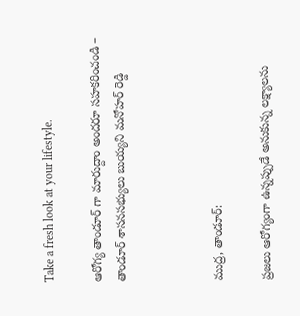Take a fresh look at your lifestyle.

ఆరోగ్య తాండూర్ గా మారుద్దాం అందరూ సహకరించండి – తాండూర్ శాసనసభ్యులు బుయ్యని మనోహర్ రెడ్డి



ముద్ర, తాండూర్:

ప్రజలు ఆరోగ్యంగా ఉన్నప్పుడే అనుకున్న లక్ష్యాలను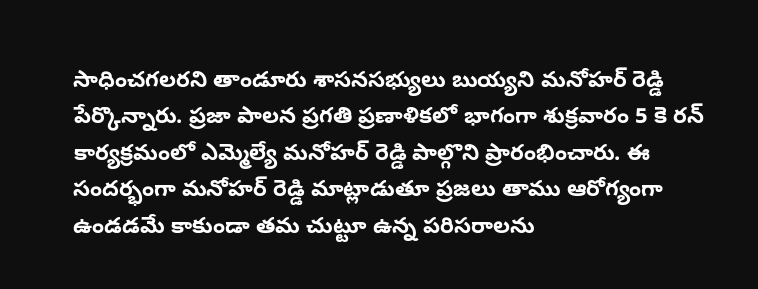సాధించగలరని తాండూరు శాసనసభ్యులు బుయ్యని మనోహర్ రెడ్డి పేర్కొన్నారు. ప్రజా పాలన ప్రగతి ప్రణాళికలో భాగంగా శుక్రవారం 5 కె రన్ కార్యక్రమంలో ఎమ్మెల్యే మనోహర్ రెడ్డి పాల్గొని ప్రారంభించారు. ఈ సందర్భంగా మనోహర్ రెడ్డి మాట్లాడుతూ ప్రజలు తాము ఆరోగ్యంగా ఉండడమే కాకుండా తమ చుట్టూ ఉన్న పరిసరాలను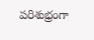పరిశుభ్రంగా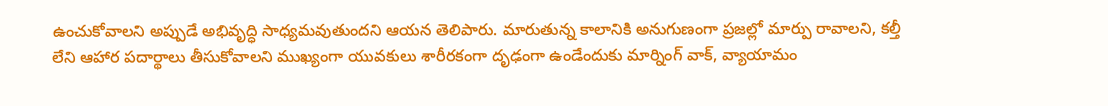ఉంచుకోవాలని అప్పుడే అభివృద్ధి సాధ్యమవుతుందని ఆయన తెలిపారు. మారుతున్న కాలానికి అనుగుణంగా ప్రజల్లో మార్పు రావాలని, కల్తీ లేని ఆహార పదార్థాలు తీసుకోవాలని ముఖ్యంగా యువకులు శారీరకంగా దృఢంగా ఉండేందుకు మార్నింగ్ వాక్, వ్యాయామం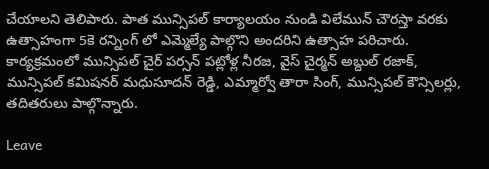చేయాలని తెలిపారు. పాత మున్సిపల్ కార్యాలయం నుండి విలేమున్ చౌరస్తా వరకు ఉత్సాహంగా 5కె రన్నింగ్ లో ఎమ్మెల్యే పాల్గొని అందరిని ఉత్సాహ పరిచారు. కార్యక్రమంలో మున్సిపల్ చైర్ పర్సన్ పట్లోళ్ల నీరజ, వైస్ చైర్మన్ అబ్దుల్ రజాక్, మున్సిపల్ కమిషనర్ మధుసూదన్ రెడ్డి, ఎమ్మార్వో తారా సింగ్, మున్సిపల్ కౌన్సిలర్లు, తదితరులు పాల్గొన్నారు.

Leave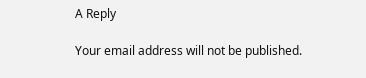A Reply

Your email address will not be published.